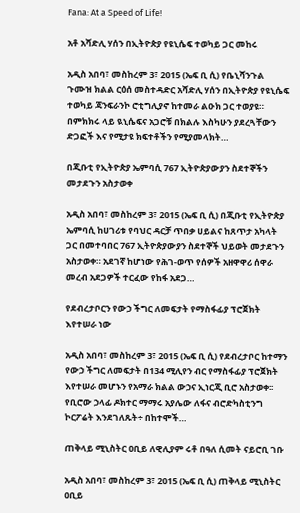Fana: At a Speed of Life!

አቶ አሻድሊ ሃሰን በኢትዮጵያ የዩኒሴፍ ተወካይ ጋር መከሩ

አዲስ አበባ፣ መስከረም 3፣ 2015 (ኤፍ ቢ ሲ) የቤኒሻንጉል ጉሙዝ ክልል ርዕሰ መስተዳድር አሻድሊ ሃሰን በኢትዮጵያ የዩኒሴፍ ተወካይ ጃንፍራንኮ ሮቲግሊያኖ ከተመራ ልዑክ ጋር ተወያዩ። በምክክሩ ላይ ዪኒሴፍና አጋሮቹ በክልሉ እስካሁን ያደረጓቸውን ድጋፎች እና የሚታዩ ክፍተቶችን የሚያመላክት…

በጂቡቲ የኢትዮጵያ ኤምባሲ 767 ኢትዮጵያውያን ስደተኞችን መታደጉን አስታወቀ

አዲስ አበባ፣ መስከረም 3፣ 2015 (ኤፍ ቢ ሲ) በጂቡቲ የኢትዮጵያ ኤምባሲ ከሀገሪቱ የባህር ዳርቻ ጥበቃ ሀይልና ከጸጥታ አካላት ጋር በመተባበር 767 ኢትዮጵያውያን ስደተኞች ህይወት መታደጉን አስታወቀ። አደገኛ ከሆነው የሕገ-ወጥ የሰዎች አዘዋዋሪ ሰዋራ መረብ አደጋዎች ተርፈው የከፋ አደጋ…

የደብረታቦርን የውኃ ችግር ለመፍታት የማስፋፊያ ፕሮጀክት እየተሠራ ነው

አዲስ አበባ፣ መስከረም 3፣ 2015 (ኤፍ ቢ ሲ) የደብረታቦር ከተማን የውኃ ችግር ለመፍታት በ134 ሚሊየን ብር የማስፋፊያ ፕሮጀክት እየተሠራ መሆኑን የአማራ ክልል ውኃና ኢነርጂ ቢሮ አስታወቀ፡፡ የቢሮው ኃላፊ ዶክተር ማማሩ አያሌው ለፋና ብሮድካስቲንግ ኮርፖሬት እንደገለጹት÷ በከተሞች…

ጠቅላይ ሚኒስትር ዐቢይ ለዊሊያም ሩቶ በዓለ ሲመት ናይሮቢ ገቡ

አዲስ አበባ፣ መስከረም 3፣ 2015 (ኤፍ ቢ ሲ) ጠቅላይ ሚኒስትር ዐቢይ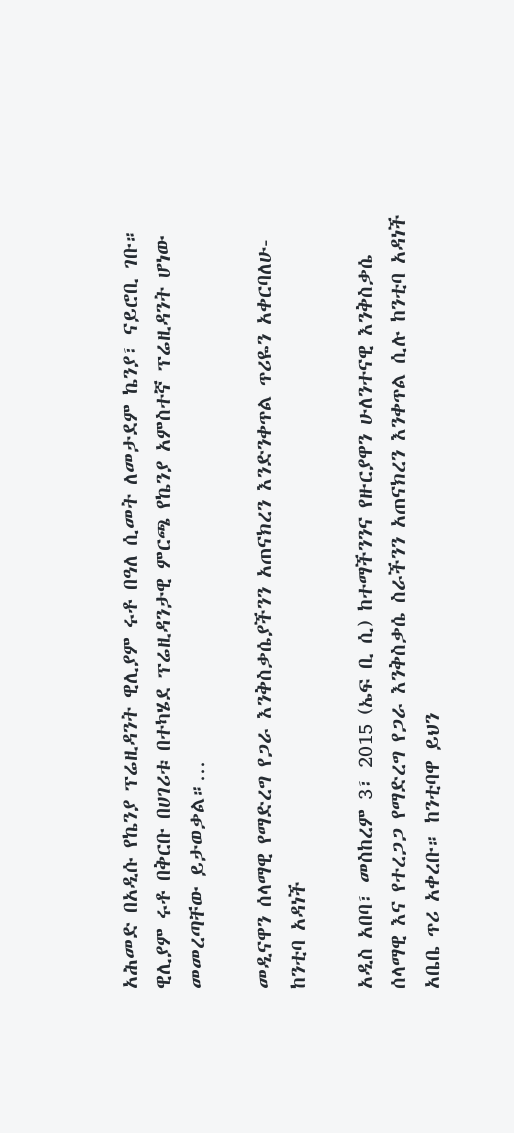አሕመድ በአዲሱ የኬንያ ፕሬዚዳንት ዊሊያም ሩቶ በዓለ ሲመት ለመታደም ኬንያ፣ ናይሮቢ ገቡ። ዊሊያም ሩቶ በቅርቡ በሀገሪቱ በተካሄደ ፕሬዚዳንታዊ ምርጫ የኬንያ አምስተኛ ፕሬዚዳንት ሆነው መመረጣቸው ይታወቃል።…

መዲናዋን ሰላማዊ የማድረግ የጋራ እንቅስቃሴያችንን አጠናክረን እንድንቀጥል ጥሪዬን አቀርባለሁ-ከንቲባ አዳነች

አዲስ አበባ፣ መስከረም 3፣ 2015 (ኤፍ ቢ ሲ) ከተማችንንና የዙርያዋን ሁለንተናዊ እንቅስቃሴ ሰላማዊ እና የተረጋጋ የማድረግ የጋራ እንቅስቃሴ ስራችንን አጠናክረን እንቀጥል ሲሉ ከንቲባ አዳነች አቤቤ ጥሪ አቀረቡ። ከንቲባዋ ይህን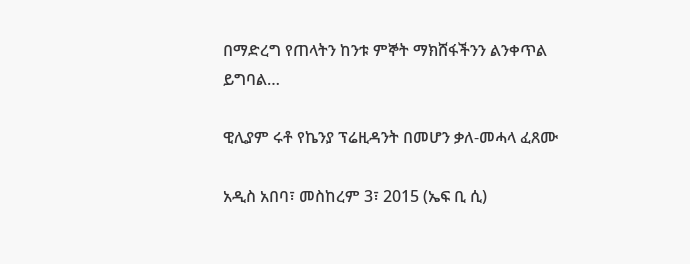በማድረግ የጠላትን ከንቱ ምኞት ማክሸፋችንን ልንቀጥል ይግባል…

ዊሊያም ሩቶ የኬንያ ፕሬዚዳንት በመሆን ቃለ-መሓላ ፈጸሙ

አዲስ አበባ፣ መስከረም 3፣ 2015 (ኤፍ ቢ ሲ)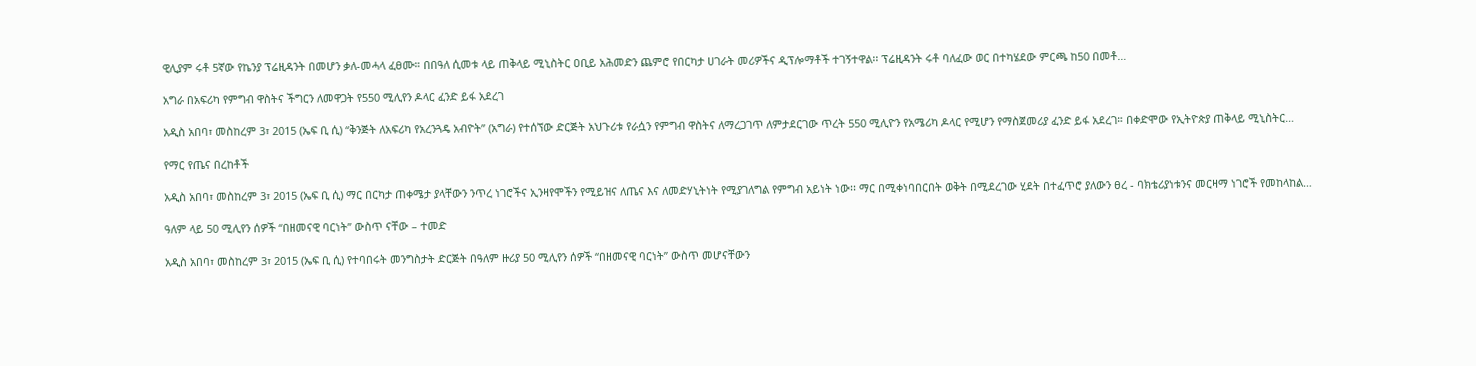ዊሊያም ሩቶ 5ኛው የኬንያ ፕሬዚዳንት በመሆን ቃለ-መሓላ ፈፀሙ። በበዓለ ሲመቱ ላይ ጠቅላይ ሚኒስትር ዐቢይ አሕመድን ጨምሮ የበርካታ ሀገራት መሪዎችና ዲፕሎማቶች ተገኝተዋል፡፡ ፕሬዚዳንት ሩቶ ባለፈው ወር በተካሄደው ምርጫ ከ50 በመቶ…

አግራ በአፍሪካ የምግብ ዋስትና ችግርን ለመዋጋት የ550 ሚሊየን ዶላር ፈንድ ይፋ አደረገ

አዲስ አበባ፣ መስከረም 3፣ 2015 (ኤፍ ቢ ሲ) “ቅንጅት ለአፍሪካ የአረንጓዴ አብዮት” (አግራ) የተሰኘው ድርጅት አህጉሪቱ የራሷን የምግብ ዋስትና ለማረጋገጥ ለምታደርገው ጥረት 550 ሚሊዮን የአሜሪካ ዶላር የሚሆን የማስጀመሪያ ፈንድ ይፋ አደረገ። በቀድሞው የኢትዮጵያ ጠቅላይ ሚኒስትር…

የማር የጤና በረከቶች

አዲስ አበባ፣ መስከረም 3፣ 2015 (ኤፍ ቢ ሲ) ማር በርካታ ጠቀሜታ ያላቸውን ንጥረ ነገሮችና ኢንዛየሞችን የሚይዝና ለጤና እና ለመድሃኒትነት የሚያገለግል የምግብ አይነት ነው፡፡ ማር በሚቀነባበርበት ወቅት በሚደረገው ሂደት በተፈጥሮ ያለውን ፀረ - ባክቴሪያነቱንና መርዛማ ነገሮች የመከላከል…

ዓለም ላይ 50 ሚሊየን ሰዎች “በዘመናዊ ባርነት” ውስጥ ናቸው – ተመድ

አዲስ አበባ፣ መስከረም 3፣ 2015 (ኤፍ ቢ ሲ) የተባበሩት መንግስታት ድርጅት በዓለም ዙሪያ 50 ሚሊየን ሰዎች “በዘመናዊ ባርነት” ውስጥ መሆናቸውን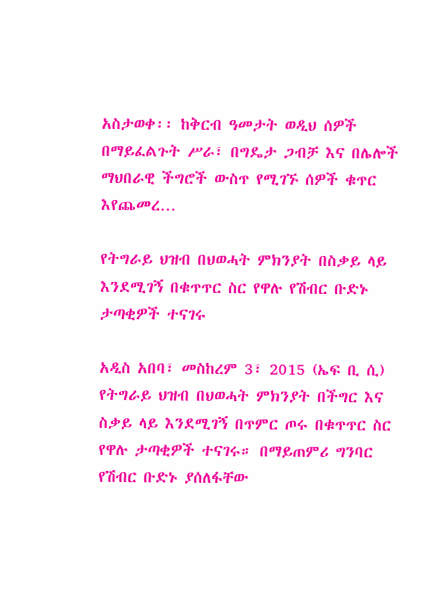አስታወቀ፡፡ ከቅርብ ዓመታት ወዲህ ሰዎች በማይፈልጉት ሥራ፣ በግዴታ ጋብቻ እና በሌሎች ማህበራዊ ችግሮች ውስጥ የሚገኙ ሰዎች ቁጥር እየጨመረ…

የትግራይ ህዝብ በህወሓት ምክንያት በስቃይ ላይ እንደሚገኝ በቁጥጥር ስር የዋሉ የሽብር ቡድኑ ታጣቂዎች ተናገሩ

አዲስ አበባ፣ መስከረም 3፣ 2015 (ኤፍ ቢ ሲ) የትግራይ ህዝብ በህወሓት ምክንያት በችግር እና ስቃይ ላይ እንደሚገኝ በጥምር ጦሩ በቁጥጥር ስር የዋሉ ታጣቂዎች ተናገሩ። በማይጠምሪ ግንባር የሽብር ቡድኑ ያሰለፋቸው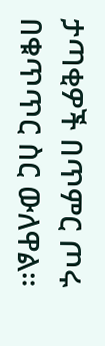ታጣቂዎች በጥምር ጦሩ በቁጥጥር ስር ውለዋል።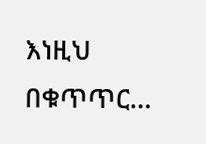እነዚህ በቁጥጥር…